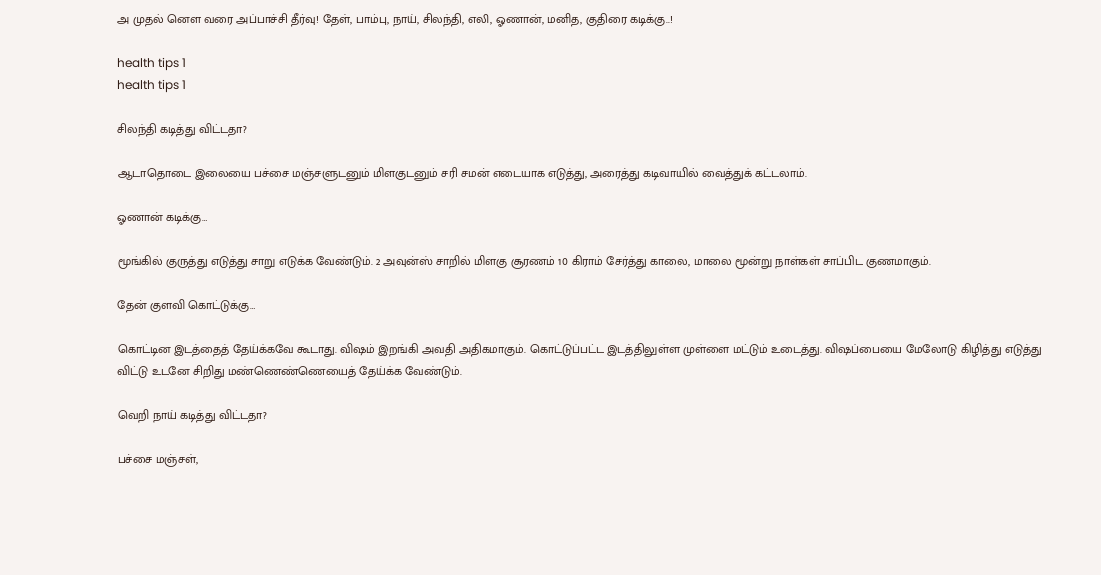அ முதல் னௌ வரை அப்பாச்சி தீர்வு! தேள், பாம்பு, நாய், சிலந்தி, எலி, ஓணான், மனித, குதிரை கடிக்கு..!

health tips 1
health tips 1

சிலந்தி கடித்து விட்டதா?

ஆடாதொடை இலையை பச்சை மஞ்சளுடனும் மிளகுடனும் சரி சமன் எடையாக எடுத்து, அரைத்து கடிவாயில் வைத்துக் கட்டலாம்.

ஓணான் கடிக்கு…

மூங்கில் குருத்து எடுத்து சாறு எடுக்க வேண்டும். 2 அவுன்ஸ் சாறில் மிளகு சூரணம் 10 கிராம் சேர்த்து காலை, மாலை மூன்று நாள்கள் சாப்பிட குணமாகும்.

தேன் குளவி கொட்டுக்கு…

கொட்டின இடத்தைத் தேய்க்கவே கூடாது. விஷம் இறங்கி அவதி அதிகமாகும். கொட்டுப்பட்ட இடத்திலுள்ள முள்ளை மட்டும் உடைத்து. விஷப்பையை மேலோடு கிழித்து எடுத்து விட்டு உடனே சிறிது மண்ணெண்ணெயைத் தேய்க்க வேண்டும்.

வெறி நாய் கடித்து விட்டதா?

பச்சை மஞ்சள்,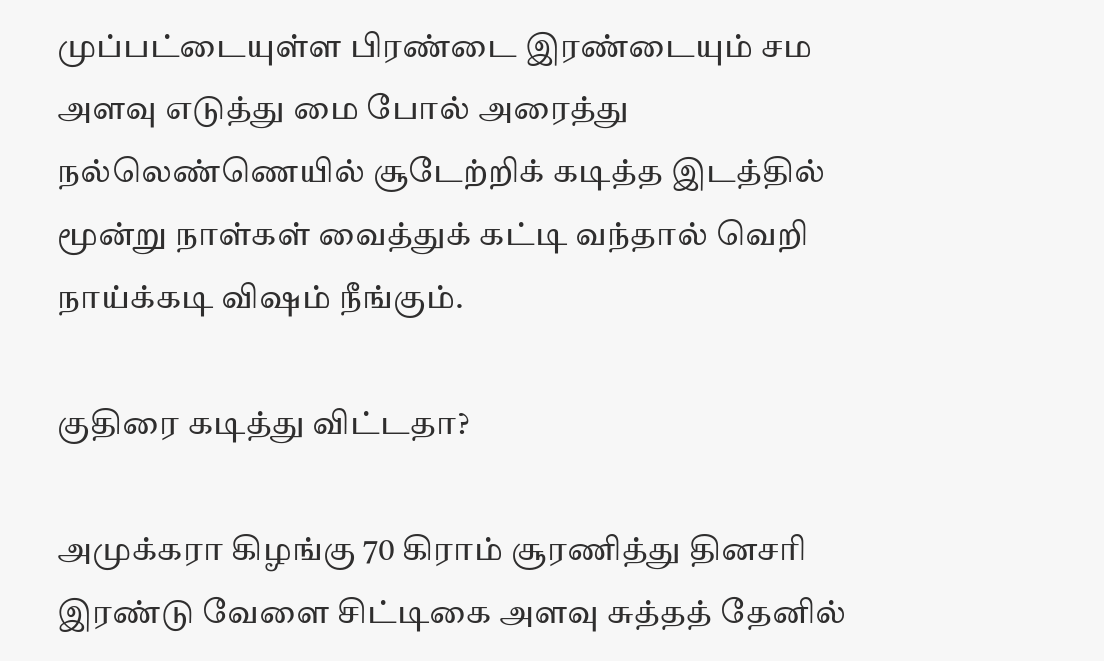முப்பட்டையுள்ள பிரண்டை இரண்டையும் சம அளவு எடுத்து மை போல் அரைத்து நல்லெண்ணெயில் சூடேற்றிக் கடித்த இடத்தில் மூன்று நாள்கள் வைத்துக் கட்டி வந்தால் வெறி நாய்க்கடி விஷம் நீங்கும்.

குதிரை கடித்து விட்டதா?

அமுக்கரா கிழங்கு 70 கிராம் சூரணித்து தினசரி இரண்டு வேளை சிட்டிகை அளவு சுத்தத் தேனில்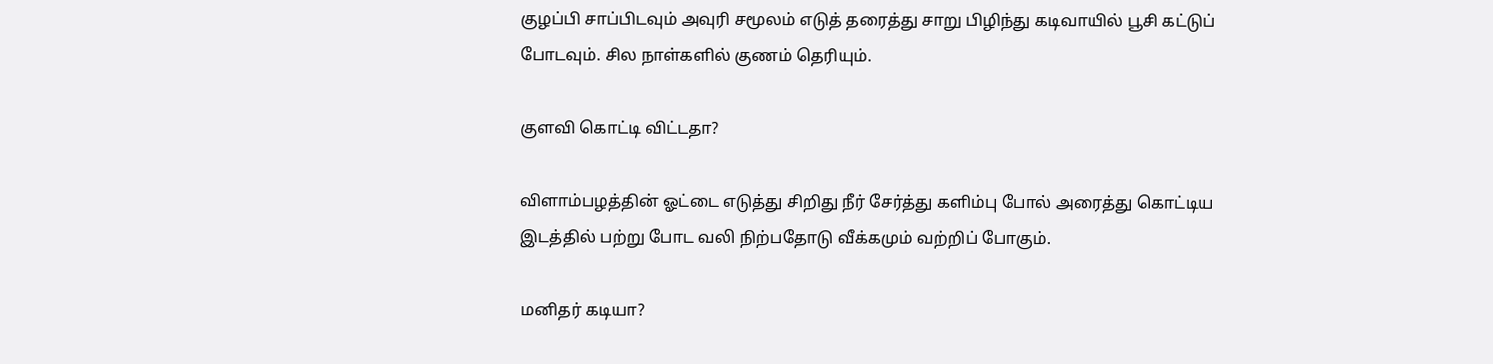குழப்பி சாப்பிடவும் அவுரி சமூலம் எடுத் தரைத்து சாறு பிழிந்து கடிவாயில் பூசி கட்டுப் போடவும். சில நாள்களில் குணம் தெரியும்.

குளவி கொட்டி விட்டதா?

விளாம்பழத்தின் ஓட்டை எடுத்து சிறிது நீர் சேர்த்து களிம்பு போல் அரைத்து கொட்டிய இடத்தில் பற்று போட வலி நிற்பதோடு வீக்கமும் வற்றிப் போகும்.

மனிதர் கடியா?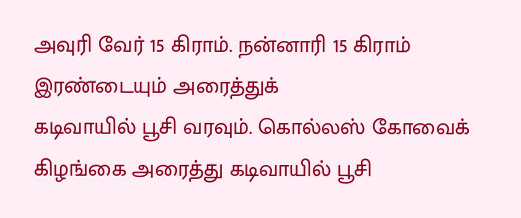அவுரி வேர் 15 கிராம். நன்னாரி 15 கிராம் இரண்டையும் அரைத்துக்
கடிவாயில் பூசி வரவும். கொல்லஸ் கோவைக் கிழங்கை அரைத்து கடிவாயில் பூசி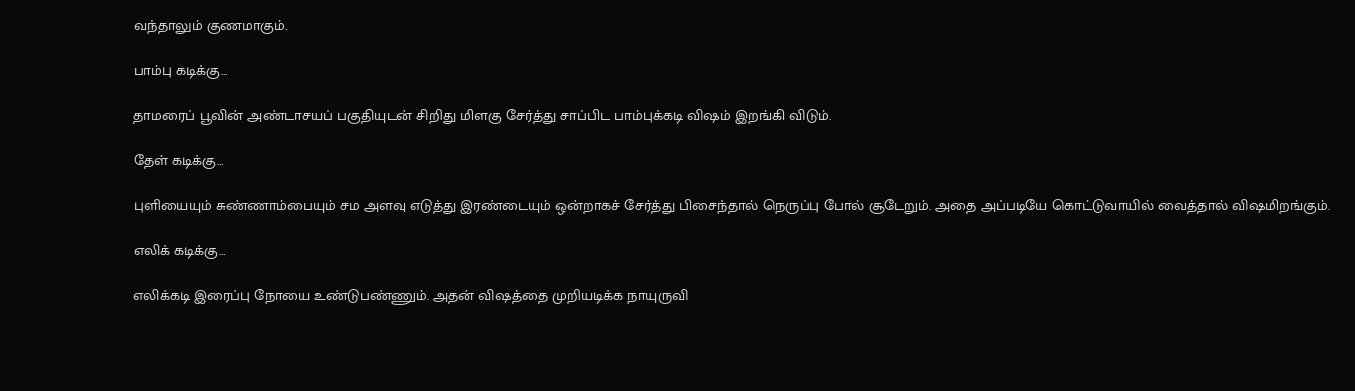வந்தாலும் குணமாகும்.

பாம்பு கடிக்கு…

தாமரைப் பூவின் அண்டாசயப் பகுதியுடன் சிறிது மிளகு சேர்த்து சாப்பிட பாம்புக்கடி விஷம் இறங்கி விடும்.

தேள் கடிக்கு…

புளியையும் சுண்ணாம்பையும் சம அளவு எடுத்து இரண்டையும் ஒன்றாகச் சேர்த்து பிசைந்தால் நெருப்பு போல் சூடேறும். அதை அப்படியே கொட்டுவாயில் வைத்தால் விஷமிறங்கும்.

எலிக் கடிக்கு…

எலிக்கடி இரைப்பு நோயை உண்டுபண்ணும். அதன் விஷத்தை முறியடிக்க நாயுருவி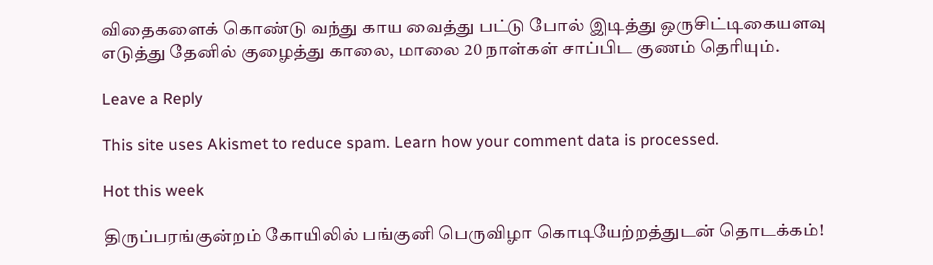விதைகளைக் கொண்டு வந்து காய வைத்து பட்டு போல் இடித்து ஒருசிட்டிகையளவு எடுத்து தேனில் குழைத்து காலை, மாலை 20 நாள்கள் சாப்பிட குணம் தெரியும்.

Leave a Reply

This site uses Akismet to reduce spam. Learn how your comment data is processed.

Hot this week

திருப்பரங்குன்றம் கோயிலில் பங்குனி பெருவிழா கொடியேற்றத்துடன் தொடக்கம்!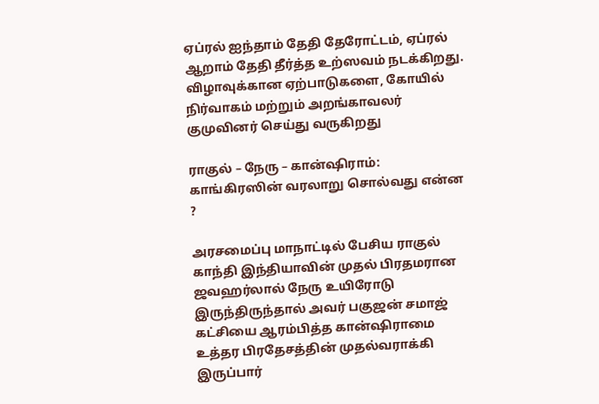ஏப்ரல் ஐந்தாம் தேதி தேரோட்டம், ஏப்ரல் ஆறாம் தேதி தீர்த்த உற்ஸவம் நடக்கிறது. விழாவுக்கான ஏற்பாடுகளை, கோயில் நிர்வாகம் மற்றும் அறங்காவலர் குமுவினர் செய்து வருகிறது

ராகுல் – நேரு – கான்ஷிராம்: காங்கிரஸின் வரலாறு சொல்வது என்ன ?

அரசமைப்பு மாநாட்டில் பேசிய ராகுல் காந்தி இந்தியாவின் முதல் பிரதமரான ஜவஹர்லால் நேரு உயிரோடு இருந்திருந்தால் அவர் பகுஜன் சமாஜ் கட்சியை ஆரம்பித்த கான்ஷிராமை உத்தர பிரதேசத்தின் முதல்வராக்கி இருப்பார்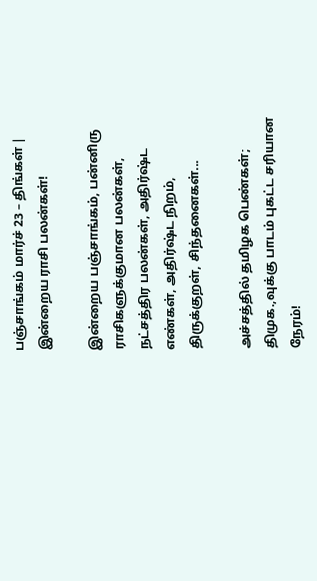பஞ்சாங்கம் மார்ச் 23 – திங்கள் | இன்றைய ராசி பலன்கள்!

இன்றைய பஞ்சாங்கம், பன்னிரு ராசிகளுக்குமான பலன்கள், நட்சத்திர பலன்கள், அதிர்ஷ்ட எண்கள், அதிர்ஷ்ட நிறம், திருக்குறள், சிந்தனைகள்...

அச்சத்தில் தமிழக பெண்கள்; திமுக.,வுக்கு பாடம் புகட்ட சரியான நேரம்!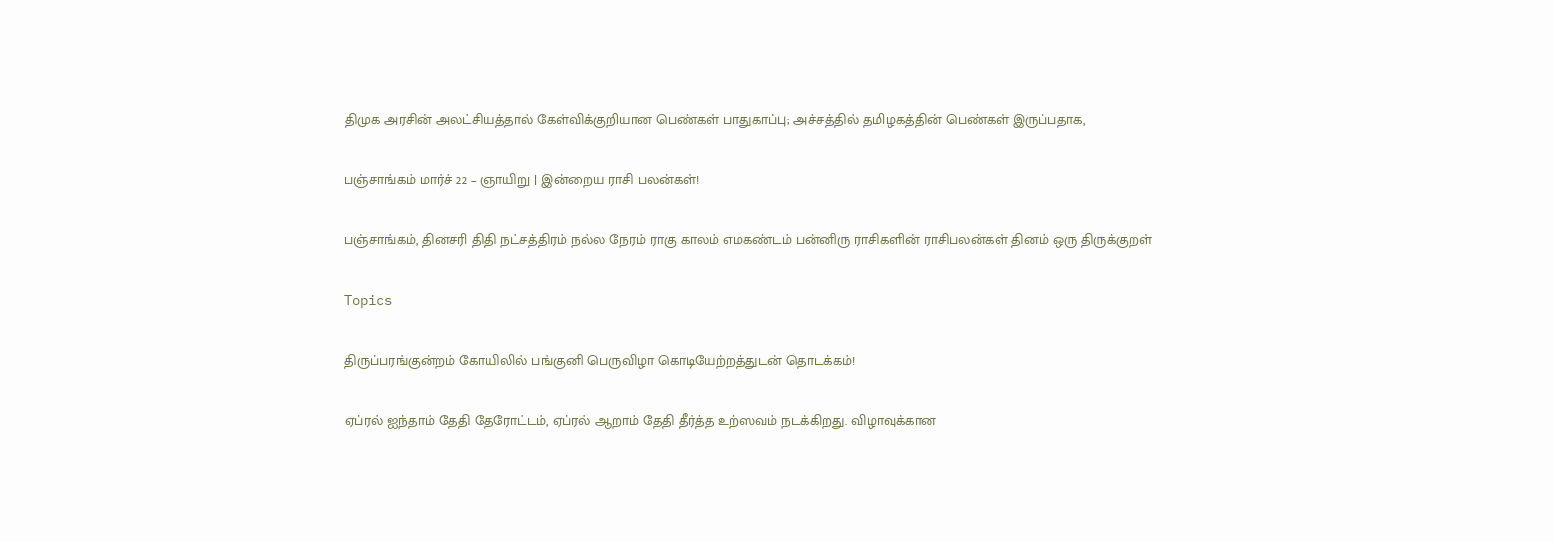திமுக அரசின் அலட்சியத்தால் கேள்விக்குறியான பெண்கள் பாதுகாப்பு; அச்சத்தில் தமிழகத்தின் பெண்கள் இருப்பதாக,

பஞ்சாங்கம் மார்ச் 22 – ஞாயிறு | இன்றைய ராசி பலன்கள்!

பஞ்சாங்கம், தினசரி திதி நட்சத்திரம் நல்ல நேரம் ராகு காலம் எமகண்டம் பன்னிரு ராசிகளின் ராசிபலன்கள் தினம் ஒரு திருக்குறள்

Topics

திருப்பரங்குன்றம் கோயிலில் பங்குனி பெருவிழா கொடியேற்றத்துடன் தொடக்கம்!

ஏப்ரல் ஐந்தாம் தேதி தேரோட்டம், ஏப்ரல் ஆறாம் தேதி தீர்த்த உற்ஸவம் நடக்கிறது. விழாவுக்கான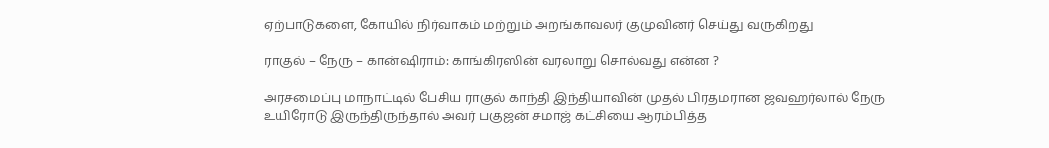ஏற்பாடுகளை, கோயில் நிர்வாகம் மற்றும் அறங்காவலர் குமுவினர் செய்து வருகிறது

ராகுல் – நேரு – கான்ஷிராம்: காங்கிரஸின் வரலாறு சொல்வது என்ன ?

அரசமைப்பு மாநாட்டில் பேசிய ராகுல் காந்தி இந்தியாவின் முதல் பிரதமரான ஜவஹர்லால் நேரு உயிரோடு இருந்திருந்தால் அவர் பகுஜன் சமாஜ் கட்சியை ஆரம்பித்த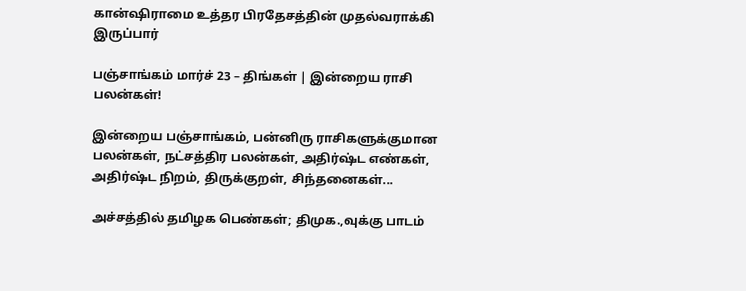கான்ஷிராமை உத்தர பிரதேசத்தின் முதல்வராக்கி இருப்பார்

பஞ்சாங்கம் மார்ச் 23 – திங்கள் | இன்றைய ராசி பலன்கள்!

இன்றைய பஞ்சாங்கம், பன்னிரு ராசிகளுக்குமான பலன்கள், நட்சத்திர பலன்கள், அதிர்ஷ்ட எண்கள், அதிர்ஷ்ட நிறம், திருக்குறள், சிந்தனைகள்...

அச்சத்தில் தமிழக பெண்கள்; திமுக.,வுக்கு பாடம்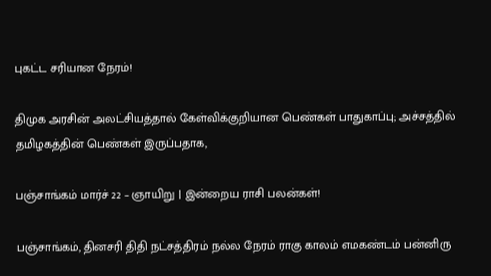புகட்ட சரியான நேரம்!

திமுக அரசின் அலட்சியத்தால் கேள்விக்குறியான பெண்கள் பாதுகாப்பு; அச்சத்தில் தமிழகத்தின் பெண்கள் இருப்பதாக,

பஞ்சாங்கம் மார்ச் 22 – ஞாயிறு | இன்றைய ராசி பலன்கள்!

பஞ்சாங்கம், தினசரி திதி நட்சத்திரம் நல்ல நேரம் ராகு காலம் எமகண்டம் பன்னிரு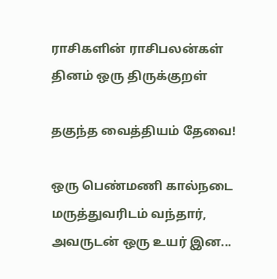ராசிகளின் ராசிபலன்கள் தினம் ஒரு திருக்குறள்

தகுந்த வைத்தியம் தேவை!

ஒரு பெண்மணி கால்நடை மருத்துவரிடம் வந்தார், அவருடன் ஒரு உயர் இன...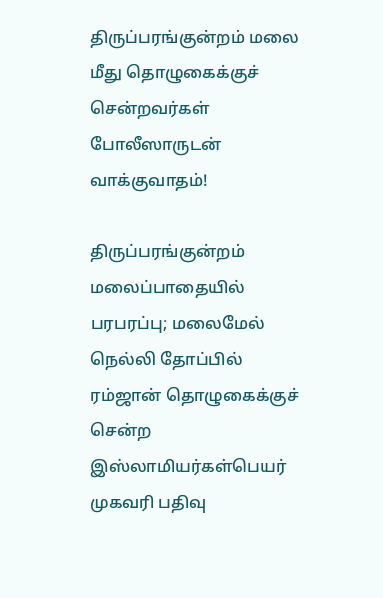திருப்பரங்குன்றம் மலை மீது தொழுகைக்குச் சென்றவர்கள் போலீஸாருடன் வாக்குவாதம்!

திருப்பரங்குன்றம் மலைப்பாதையில் பரபரப்பு; மலைமேல் நெல்லி தோப்பில் ரம்ஜான் தொழுகைக்குச் சென்ற இஸ்லாமியர்கள்பெயர் முகவரி பதிவு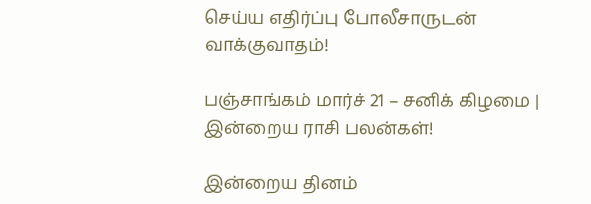செய்ய எதிர்ப்பு போலீசாருடன் வாக்குவாதம்!

பஞ்சாங்கம் மார்ச் 21 – சனிக் கிழமை | இன்றைய ராசி பலன்கள்!

இன்றைய தினம்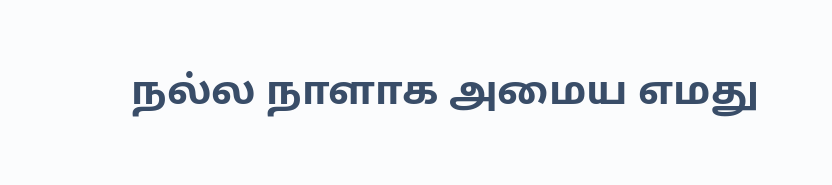நல்ல நாளாக அமைய எமது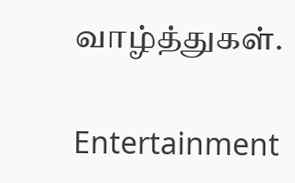வாழ்த்துகள்.

Entertainment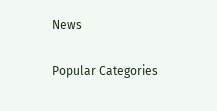News

Popular Categories